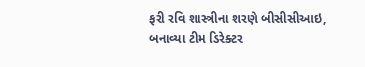ફરી રવિ શાસ્ત્રીના શરણે બીસીસીઆઇ, બનાવ્યા ટીમ ડિરેક્ટર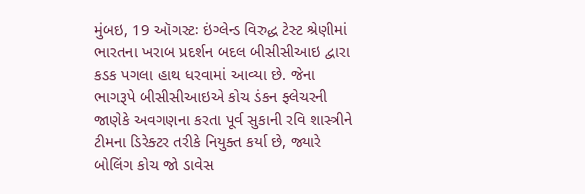મુંબઇ, 19 ઑગસ્ટઃ ઇંગ્લેન્ડ વિરુદ્ધ ટેસ્ટ શ્રેણીમાં ભારતના ખરાબ પ્રદર્શન બદલ બીસીસીઆઇ દ્વારા કડક પગલા હાથ ધરવામાં આવ્યા છે. જેના ભાગરૂપે બીસીસીઆઇએ કોચ ડંકન ફ્લેચરની જાણેકે અવગણના કરતા પૂર્વ સુકાની રવિ શાસ્ત્રીને ટીમના ડિરેક્ટર તરીકે નિયુક્ત કર્યા છે, જ્યારે બોલિંગ કોચ જો ડાવેસ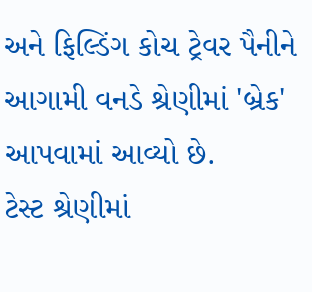અને ફિલ્ડિંગ કોચ ટ્રેવર પૈનીને આગામી વનડે શ્રેણીમાં 'બ્રેક' આપવામાં આવ્યો છે.
ટેસ્ટ શ્રેણીમાં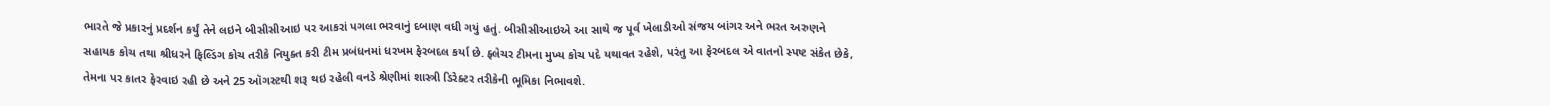ભારતે જે પ્રકારનું પ્રદર્શન કર્યું તેને લઇને બીસીસીઆઇ પર આકરાં પગલા ભરવાનું દબાણ વધી ગયું હતું. બીસીસીઆઇએ આ સાથે જ પૂર્વ ખેલાડીઓ સંજય બાંગર અને ભરત અરુણને સહાયક કોચ તથા શ્રીધરને ફિલ્ડિંગ કોચ તરીકે નિયુક્ત કરી ટીમ પ્રબંધનમાં ધરખમ ફેરબદલ કર્યા છે. ફ્લેચર ટીમના મુખ્ય કોચ પદે યથાવત રહેશે, પરંતુ આ ફેરબદલ એ વાતનો સ્પષ્ટ સંકેત છેકે, તેમના પર કાતર ફેરવાઇ રહી છે અને 25 ઑગસ્ટથી શરૂ થઇ રહેલી વનડે શ્રેણીમાં શાસ્ત્રી ડિરેક્ટર તરીકેની ભૂમિકા નિભાવશે.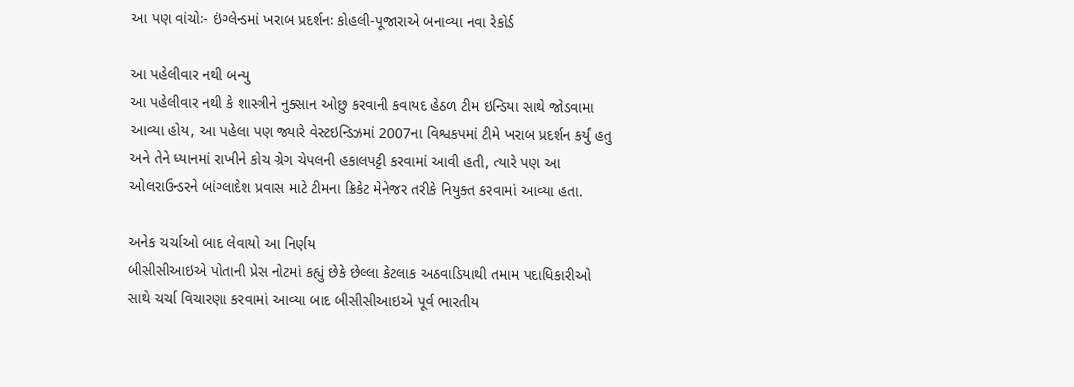આ પણ વાંચોઃ- ઇંગ્લેન્ડમાં ખરાબ પ્રદર્શનઃ કોહલી-પૂજારાએ બનાવ્યા નવા રેકોર્ડ

આ પહેલીવાર નથી બન્યુ
આ પહેલીવાર નથી કે શાસ્ત્રીને નુક્સાન ઓછુ કરવાની કવાયદ હેઠળ ટીમ ઇન્ડિયા સાથે જોડવામા આવ્યા હોય, આ પહેલા પણ જ્યારે વેસ્ટઇન્ડિઝમાં 2007ના વિશ્વકપમાં ટીમે ખરાબ પ્રદર્શન કર્યું હતુ અને તેને ધ્યાનમાં રાખીને કોચ ગ્રેગ ચેપલની હકાલપટ્ટી કરવામાં આવી હતી, ત્યારે પણ આ ઓલરાઉન્ડરને બાંગ્લાદેશ પ્રવાસ માટે ટીમના ક્રિકેટ મેનેજર તરીકે નિયુક્ત કરવામાં આવ્યા હતા.

અનેક ચર્ચાઓ બાદ લેવાયો આ નિર્ણય
બીસીસીઆઇએ પોતાની પ્રેસ નોટમાં કહ્યું છેકે છેલ્લા કેટલાક અઠવાડિયાથી તમામ પદાધિકારીઓ સાથે ચર્ચા વિચારણા કરવામાં આવ્યા બાદ બીસીસીઆઇએ પૂર્વ ભારતીય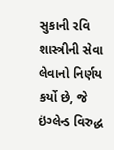સુકાની રવિ શાસ્ત્રીની સેવા લેવાનો નિર્ણય કર્યો છે, જે ઇંગ્લેન્ડ વિરુદ્ધ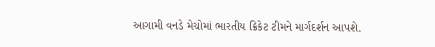આગામી વનડે મેચોમાં ભારતીય ક્રિકેટ ટીમને માર્ગદર્શન આપશે.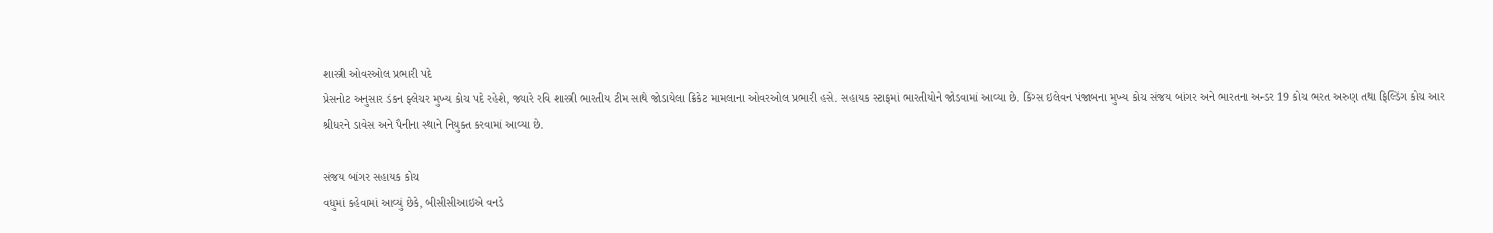શાસ્ત્રી ઓવરઓલ પ્રભારી પદે
પ્રેસનોટ અનુસાર ડંકન ફ્લેચર મુખ્ય કોચ પદે રહેશે, જ્યારે રવિ શાસ્ત્રી ભારતીય ટીમ સાથે જોડાયેલા ક્રિકેટ મામલાના ઓવરઓલ પ્રભારી હસે. સહાયક સ્ટાફમાં ભારતીયોને જોડવામાં આવ્યા છે. કિંગ્સ ઇલેવન પંજાબના મુખ્ય કોચ સંજય બાંગર અને ભારતના અન્ડર 19 કોચ ભરત અરુણ તથા ફિલ્ડિંગ કોચ આર શ્રીધરને ડાવેસ અને પૈનીના સ્થાને નિયુક્ત કરવામાં આવ્યા છે.

સંજય બાંગર સહાયક કોચ
વધુમાં કહેવામાં આવ્યું છેકે, બીસીસીઆઇએ વનડે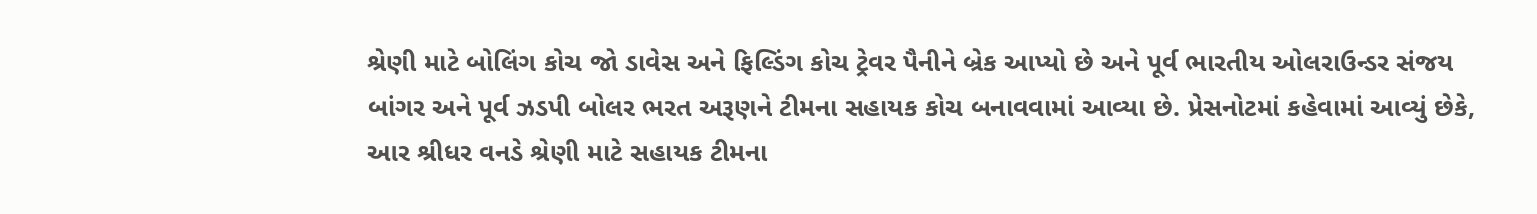શ્રેણી માટે બોલિંગ કોચ જો ડાવેસ અને ફિલ્ડિંગ કોચ ટ્રેવર પૈનીને બ્રેક આપ્યો છે અને પૂર્વ ભારતીય ઓલરાઉન્ડર સંજય બાંગર અને પૂર્વ ઝડપી બોલર ભરત અરૂણને ટીમના સહાયક કોચ બનાવવામાં આવ્યા છે. પ્રેસનોટમાં કહેવામાં આવ્યું છેકે, આર શ્રીધર વનડે શ્રેણી માટે સહાયક ટીમના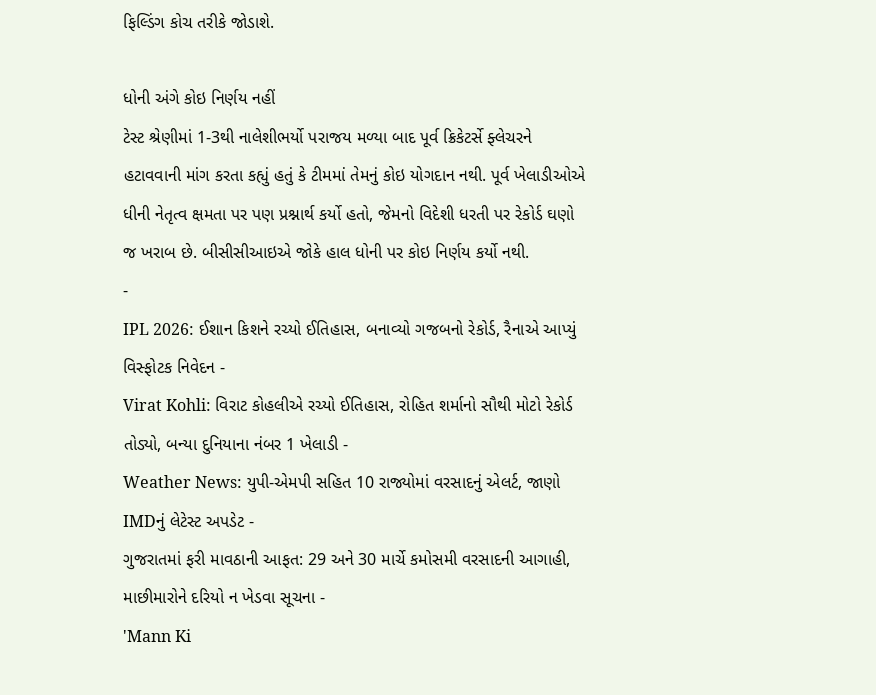ફિલ્ડિંગ કોચ તરીકે જોડાશે.

ધોની અંગે કોઇ નિર્ણય નહીં
ટેસ્ટ શ્રેણીમાં 1-3થી નાલેશીભર્યો પરાજય મળ્યા બાદ પૂર્વ ક્રિકેટર્સે ફ્લેચરને હટાવવાની માંગ કરતા કહ્યું હતું કે ટીમમાં તેમનું કોઇ યોગદાન નથી. પૂર્વ ખેલાડીઓએ ધીની નેતૃત્વ ક્ષમતા પર પણ પ્રશ્નાર્થ કર્યો હતો, જેમનો વિદેશી ધરતી પર રેકોર્ડ ઘણો જ ખરાબ છે. બીસીસીઆઇએ જોકે હાલ ધોની પર કોઇ નિર્ણય કર્યો નથી.
-
IPL 2026: ઈશાન કિશને રચ્યો ઈતિહાસ, બનાવ્યો ગજબનો રેકોર્ડ, રૈનાએ આપ્યું વિસ્ફોટક નિવેદન -
Virat Kohli: વિરાટ કોહલીએ રચ્યો ઈતિહાસ, રોહિત શર્માનો સૌથી મોટો રેકોર્ડ તોડ્યો, બન્યા દુનિયાના નંબર 1 ખેલાડી -
Weather News: યુપી-એમપી સહિત 10 રાજ્યોમાં વરસાદનું એલર્ટ, જાણો IMDનું લેટેસ્ટ અપડેટ -
ગુજરાતમાં ફરી માવઠાની આફત: 29 અને 30 માર્ચે કમોસમી વરસાદની આગાહી, માછીમારોને દરિયો ન ખેડવા સૂચના -
'Mann Ki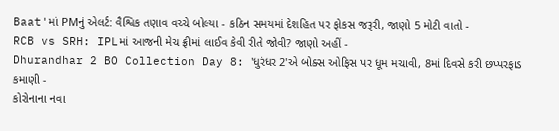Baat'માં PMનું એલર્ટ: વૈશ્વિક તણાવ વચ્ચે બોલ્યા - કઠિન સમયમાં દેશહિત પર ફોકસ જરૂરી, જાણો 5 મોટી વાતો -
RCB vs SRH: IPLમાં આજની મેચ ફ્રીમાં લાઈવ કેવી રીતે જોવી? જાણો અહીં -
Dhurandhar 2 BO Collection Day 8: 'ધુરંધર 2'એ બોક્સ ઓફિસ પર ધૂમ મચાવી, 8માં દિવસે કરી છપ્પરફાડ કમાણી -
કોરોનાના નવા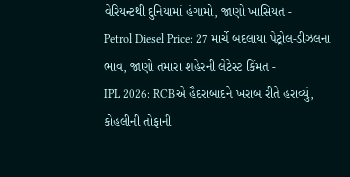વેરિયન્ટથી દુનિયામાં હંગામો, જાણો ખાસિયત -
Petrol Diesel Price: 27 માર્ચે બદલાયા પેટ્રોલ-ડીઝલના ભાવ, જાણો તમારા શહેરની લેટેસ્ટ કિંમત -
IPL 2026: RCBએ હૈદરાબાદને ખરાબ રીતે હરાવ્યું, કોહલીની તોફાની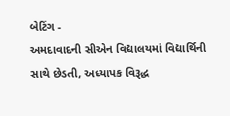બેટિંગ -
અમદાવાદની સીએન વિદ્યાલયમાં વિદ્યાર્થિની સાથે છેડતી, અધ્યાપક વિરૂદ્ધ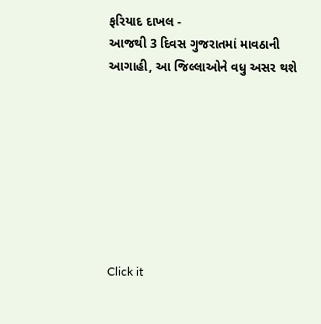ફરિયાદ દાખલ -
આજથી 3 દિવસ ગુજરાતમાં માવઠાની આગાહી, આ જિલ્લાઓને વધુ અસર થશે








Click it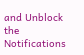and Unblock the Notifications